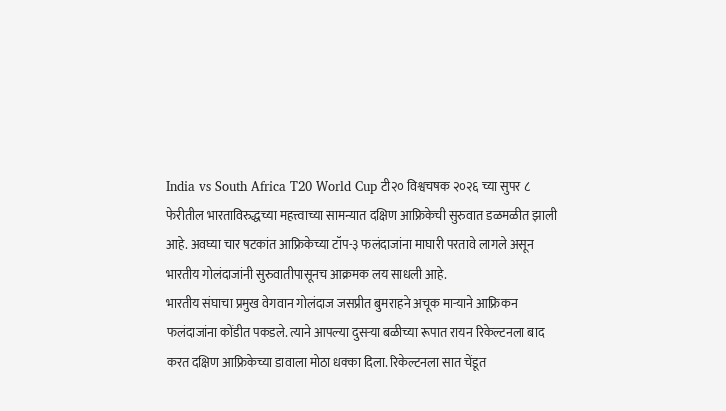India vs South Africa T20 World Cup टी२० विश्वचषक २०२६ च्या सुपर ८ फेरीतील भारताविरुद्धच्या महत्त्वाच्या सामन्यात दक्षिण आफ्रिकेची सुरुवात डळमळीत झाली आहे. अवघ्या चार षटकांत आफ्रिकेच्या टॉप-३ फलंदाजांना माघारी परतावे लागले असून भारतीय गोलंदाजांनी सुरुवातीपासूनच आक्रमक लय साधली आहे.
भारतीय संघाचा प्रमुख वेगवान गोलंदाज जसप्रीत बुमराहने अचूक माऱ्याने आफ्रिकन फलंदाजांना कोंडीत पकडले. त्याने आपल्या दुसऱ्या बळीच्या रूपात रायन रिकेल्टनला बाद करत दक्षिण आफ्रिकेच्या डावाला मोठा धक्का दिला. रिकेल्टनला सात चेंडूत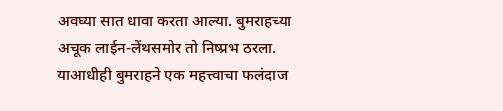अवघ्या सात धावा करता आल्या. बुमराहच्या अचूक लाईन-लेंथसमोर तो निष्प्रभ ठरला.
याआधीही बुमराहने एक महत्त्वाचा फलंदाज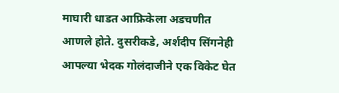माघारी धाडत आफ्रिकेला अडचणीत आणले होते. दुसरीकडे, अर्शदीप सिंगनेही आपल्या भेदक गोलंदाजीने एक विकेट घेत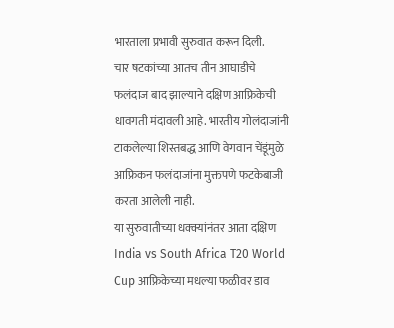भारताला प्रभावी सुरुवात करून दिली.
चार षटकांच्या आतच तीन आघाडीचे फलंदाज बाद झाल्याने दक्षिण आफ्रिकेची धावगती मंदावली आहे. भारतीय गोलंदाजांनी टाकलेल्या शिस्तबद्ध आणि वेगवान चेंडूंमुळे आफ्रिकन फलंदाजांना मुक्तपणे फटकेबाजी करता आलेली नाही.
या सुरुवातीच्या धक्क्यांनंतर आता दक्षिण India vs South Africa T20 World Cup आफ्रिकेच्या मधल्या फळीवर डाव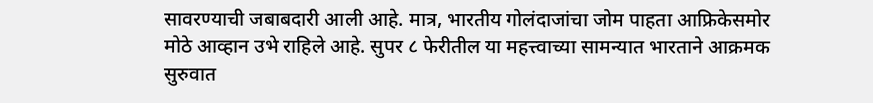सावरण्याची जबाबदारी आली आहे. मात्र, भारतीय गोलंदाजांचा जोम पाहता आफ्रिकेसमोर मोठे आव्हान उभे राहिले आहे. सुपर ८ फेरीतील या महत्त्वाच्या सामन्यात भारताने आक्रमक सुरुवात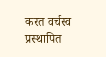करत वर्चस्व प्रस्थापित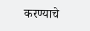करण्याचे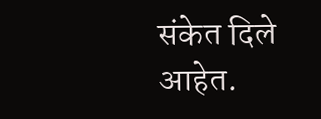संकेत दिले आहेत.